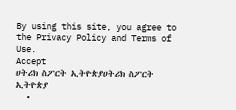By using this site, you agree to the Privacy Policy and Terms of Use.
Accept
ሀትሪክ ስፖርት ኢትዮጵያሀትሪክ ስፖርት ኢትዮጵያ
  •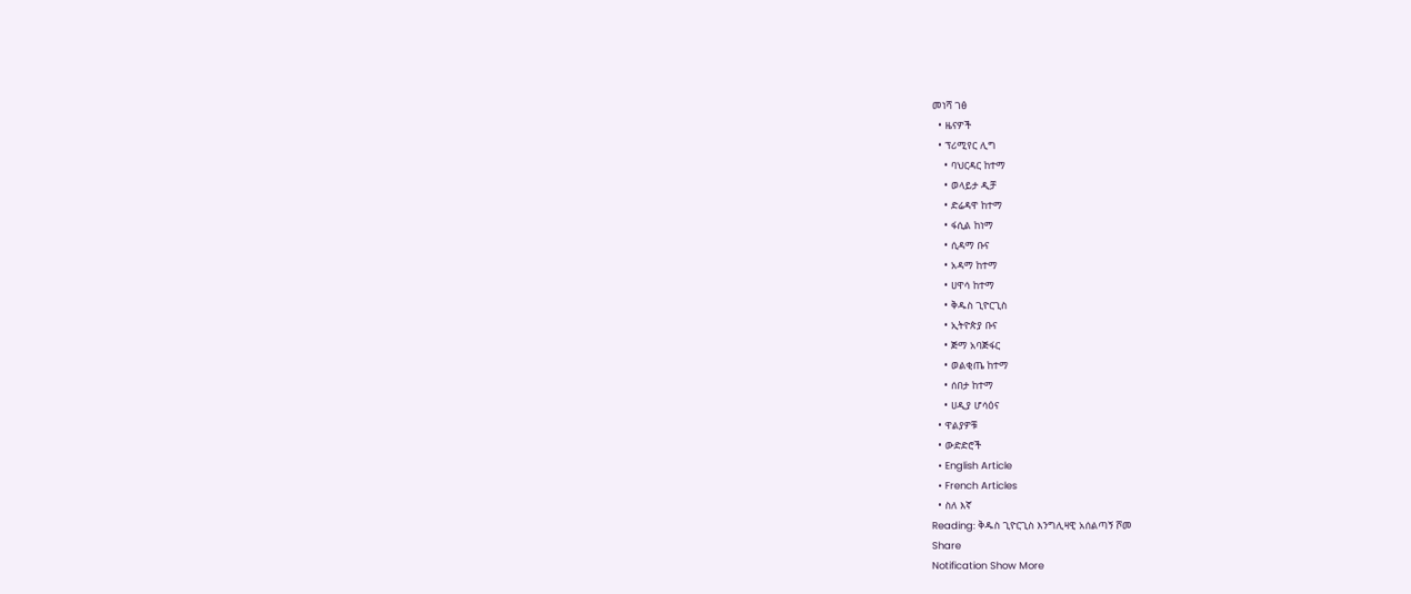መነሻ ገፅ
  • ዜናዎች
  • ፕሪሚየር ሊግ
    • ባህርዳር ከተማ
    • ወላይታ ዲቻ
    • ድሬዳዋ ከተማ
    • ፋሲል ከነማ
    • ሲዳማ ቡና
    • አዳማ ከተማ
    • ሀዋሳ ከተማ
    • ቅዱስ ጊዮርጊስ
    • ኢትዮጵያ ቡና
    • ጅማ አባጅፋር
    • ወልቂጤ ከተማ
    • ሰበታ ከተማ
    • ሀዲያ ሆሳዕና
  • ዋልያዎቹ
  • ውድድሮች
  • English Article
  • French Articles
  • ስለ እኛ
Reading: ቅዱስ ጊዮርጊስ እንግሊዛዊ አሰልጣኝ ሾመ
Share
Notification Show More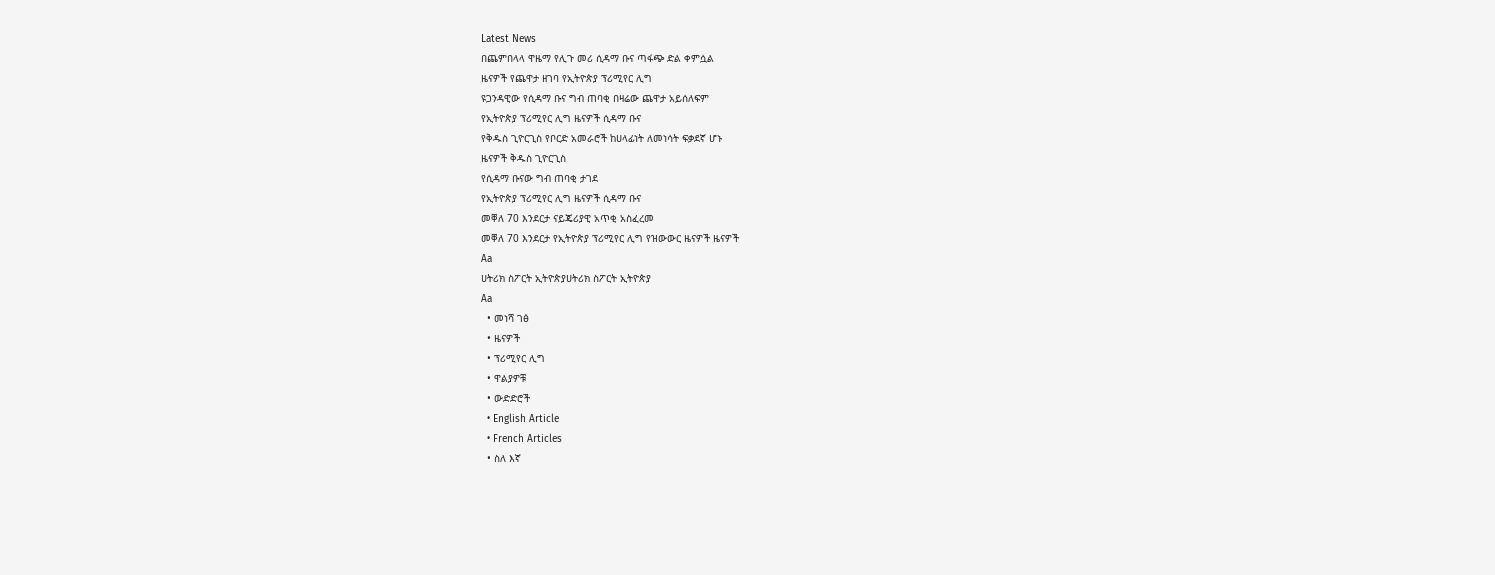Latest News
በጨምበላላ ዋዜማ የሊጉ መሪ ሲዳማ ቡና ጣፋጭ ድል ቀምሷል
ዜናዎች የጨዋታ ዘገባ የኢትዮጵያ ፕሪሚየር ሊግ
ዩጋንዳዊው የሲዳማ ቡና ግብ ጠባቂ በዛሬው ጨዋታ አይሰለፍም
የኢትዮጵያ ፕሪሚየር ሊግ ዜናዎች ሲዳማ ቡና
የቅዱስ ጊዮርጊስ የቦርድ አመራሮች ከሀላፊነት ለመነሳት ፍቃደኛ ሆኑ
ዜናዎች ቅዱስ ጊዮርጊስ
የሲዳማ ቡናው ግብ ጠባቂ ታገደ
የኢትዮጵያ ፕሪሚየር ሊግ ዜናዎች ሲዳማ ቡና
መቐለ 70 እንደርታ ናይጄሪያዊ አጥቂ አስፈረመ
መቐለ 70 እንደርታ የኢትዮጵያ ፕሪሚየር ሊግ የዝውውር ዜናዎች ዜናዎች
Aa
ሀትሪክ ስፖርት ኢትዮጵያሀትሪክ ስፖርት ኢትዮጵያ
Aa
  • መነሻ ገፅ
  • ዜናዎች
  • ፕሪሚየር ሊግ
  • ዋልያዎቹ
  • ውድድሮች
  • English Article
  • French Articles
  • ስለ እኛ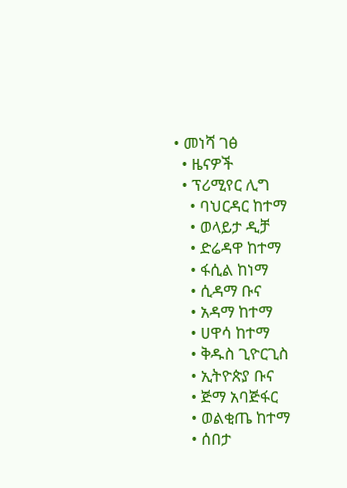• መነሻ ገፅ
  • ዜናዎች
  • ፕሪሚየር ሊግ
    • ባህርዳር ከተማ
    • ወላይታ ዲቻ
    • ድሬዳዋ ከተማ
    • ፋሲል ከነማ
    • ሲዳማ ቡና
    • አዳማ ከተማ
    • ሀዋሳ ከተማ
    • ቅዱስ ጊዮርጊስ
    • ኢትዮጵያ ቡና
    • ጅማ አባጅፋር
    • ወልቂጤ ከተማ
    • ሰበታ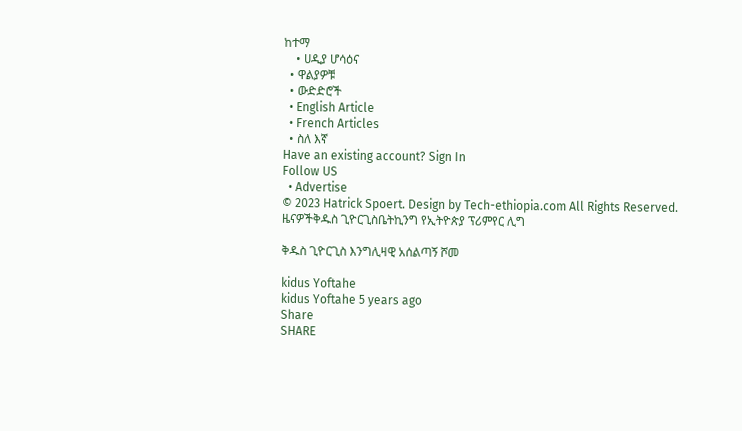ከተማ
    • ሀዲያ ሆሳዕና
  • ዋልያዎቹ
  • ውድድሮች
  • English Article
  • French Articles
  • ስለ እኛ
Have an existing account? Sign In
Follow US
  • Advertise
© 2023 Hatrick Spoert. Design by Tech-ethiopia.com All Rights Reserved.
ዜናዎችቅዱስ ጊዮርጊስቤትኪንግ የኢትዮጵያ ፕሪምየር ሊግ

ቅዱስ ጊዮርጊስ እንግሊዛዊ አሰልጣኝ ሾመ

kidus Yoftahe
kidus Yoftahe 5 years ago
Share
SHARE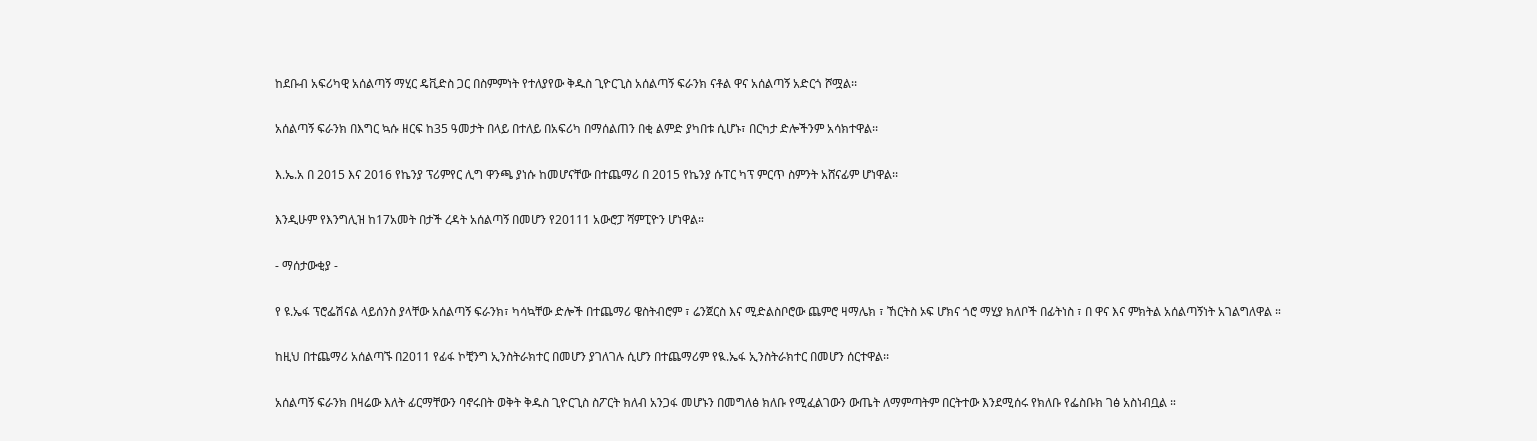ከደቡብ አፍሪካዊ አሰልጣኝ ማሂር ዴቪድስ ጋር በስምምነት የተለያየው ቅዱስ ጊዮርጊስ አሰልጣኝ ፍራንክ ናቶል ዋና አሰልጣኝ አድርጎ ሾሟል፡፡

አሰልጣኝ ፍራንክ በእግር ኳሱ ዘርፍ ከ35 ዓመታት በላይ በተለይ በአፍሪካ በማሰልጠን በቂ ልምድ ያካበቱ ሲሆኑ፣ በርካታ ድሎችንም አሳክተዋል፡፡

እ.ኤ.አ በ 2015 እና 2016 የኬንያ ፕሪምየር ሊግ ዋንጫ ያነሱ ከመሆናቸው በተጨማሪ በ 2015 የኬንያ ሱፐር ካፕ ምርጥ ስምንት አሸናፊም ሆነዋል፡፡

እንዲሁም የእንግሊዝ ከ17አመት በታች ረዳት አሰልጣኝ በመሆን የ20111 አውሮፓ ሻምፒዮን ሆነዋል።

- ማሰታውቂያ -

የ ዩ.ኤፋ ፕሮፌሽናል ላይሰንስ ያላቸው አሰልጣኝ ፍራንክ፣ ካሳኳቸው ድሎች በተጨማሪ ዌስትብሮም ፣ ሬንጀርስ እና ሚድልስቦሮው ጨምሮ ዛማሌክ ፣ ኸርትስ ኦፍ ሆክና ጎሮ ማሂያ ክለቦች በፊትነስ ፣ በ ዋና እና ምክትል አሰልጣኝነት አገልግለዋል ።

ከዚህ በተጨማሪ አሰልጣኙ በ2011 የፊፋ ኮቺንግ ኢንስትራክተር በመሆን ያገለገሉ ሲሆን በተጨማሪም የዪ.ኤፋ ኢንስትራክተር በመሆን ሰርተዋል፡፡

አሰልጣኝ ፍራንክ በዛሬው እለት ፊርማቸውን ባኖሩበት ወቅት ቅዱስ ጊዮርጊስ ስፖርት ክለብ አንጋፋ መሆኑን በመግለፅ ክለቡ የሚፈልገውን ውጤት ለማምጣትም በርትተው እንደሚሰሩ የክለቡ የፌስቡክ ገፅ አስነብቧል ።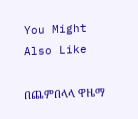You Might Also Like

በጨምበላላ ዋዜማ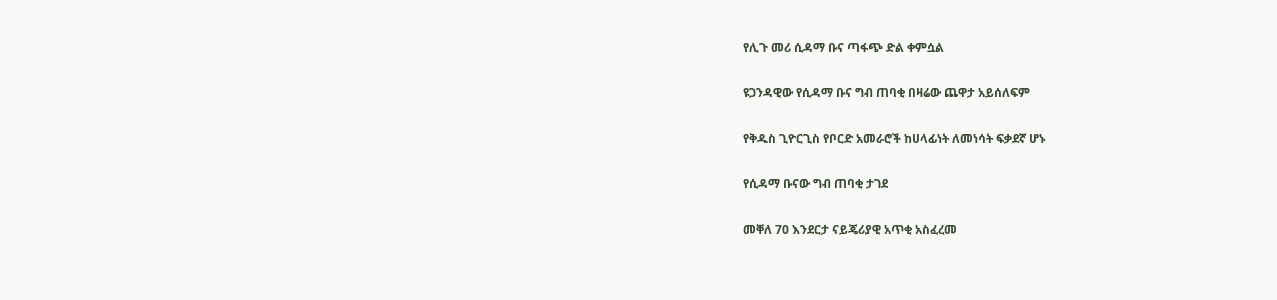የሊጉ መሪ ሲዳማ ቡና ጣፋጭ ድል ቀምሷል

ዩጋንዳዊው የሲዳማ ቡና ግብ ጠባቂ በዛሬው ጨዋታ አይሰለፍም

የቅዱስ ጊዮርጊስ የቦርድ አመራሮች ከሀላፊነት ለመነሳት ፍቃደኛ ሆኑ

የሲዳማ ቡናው ግብ ጠባቂ ታገደ

መቐለ 70 እንደርታ ናይጄሪያዊ አጥቂ አስፈረመ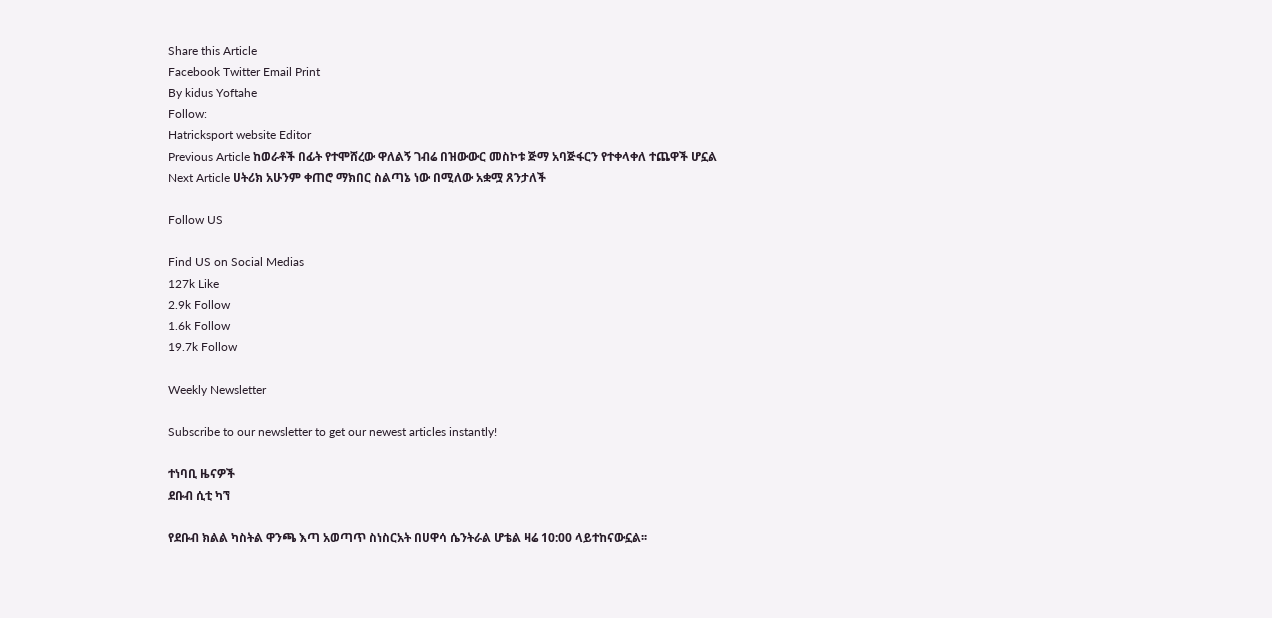Share this Article
Facebook Twitter Email Print
By kidus Yoftahe
Follow:
Hatricksport website Editor
Previous Article ከወራቶች በፊት የተሞሸረው ዋለልኝ ገብሬ በዝውውር መስኮቱ ጅማ አባጅፋርን የተቀላቀለ ተጨዋች ሆኗል
Next Article ሀትሪክ አሁንም ቀጠሮ ማክበር ስልጣኔ ነው በሚለው አቋሟ ጸንታለች

Follow US

Find US on Social Medias
127k Like
2.9k Follow
1.6k Follow
19.7k Follow

Weekly Newsletter

Subscribe to our newsletter to get our newest articles instantly!

ተነባቢ ዜናዎች
ደቡብ ሲቲ ካኘ

የደቡብ ክልል ካስትል ዋንጫ እጣ አወጣጥ ስነስርአት በሀዋሳ ሴንትራል ሆቴል ዛሬ 10:00 ላይተከናውኗል፡፡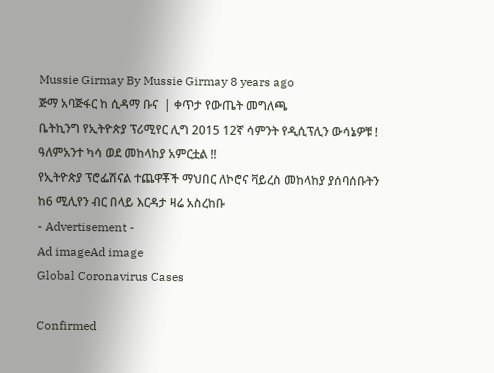Mussie Girmay By Mussie Girmay 8 years ago
ጅማ አባጅፋር ከ ሲዳማ ቡና  | ቀጥታ የውጤት መግለጫ
ቤትኪንግ የኢትዮጵያ ፕሪሚየር ሊግ 2015 12ኛ ሳምንት የዲሲፕሊን ውሳኔዎቹ !
ዓለምአንተ ካሳ ወደ መከላከያ አምርቷል !!
የኢትዮጵያ ፕሮፌሽናል ተጨዋቾች ማህበር ለኮሮና ቫይረስ መከላከያ ያሰባሰቡትን ከ6 ሚሊየን ብር በላይ እርዳታ ዛሬ አስረከቡ
- Advertisement -
Ad imageAd image
Global Coronavirus Cases

Confirmed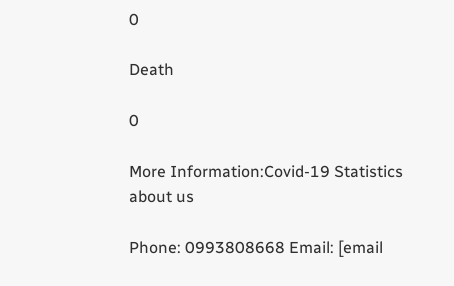0

Death

0

More Information:Covid-19 Statistics
about us

Phone: 0993808668 Email: [email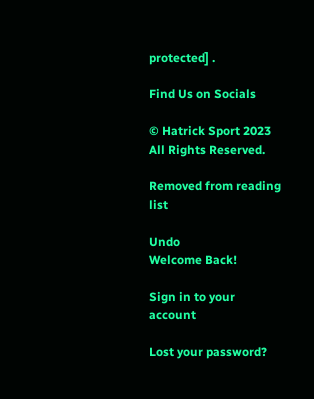protected] .

Find Us on Socials

© Hatrick Sport 2023 All Rights Reserved.

Removed from reading list

Undo
Welcome Back!

Sign in to your account

Lost your password?